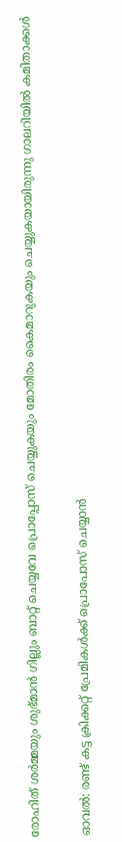രോഹിത് ശര്‍മ്മയും ശുഭ്‌മാന്‍ ഗില്ലും ബാറ്റ് ചെയ്യവേ പ്രൊപ്പോസ് ചെയ്യുകയും മോതിരം കൈമാറുകയും ചെയ്യുകയായിരുന്നു ഗാലറിയില്‍ കമിതാക്കള്‍

ഓവല്‍: രണ്ട് കട്ട ക്രിക്കറ്റ് പ്രേമികള്‍ക്ക് പ്രൊപോസ് ചെയ്യാന്‍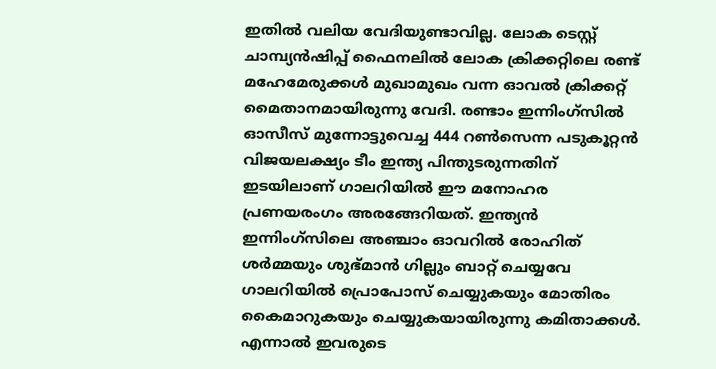ഇതില്‍ വലിയ വേദിയുണ്ടാവില്ല. ലോക ടെസ്റ്റ് ചാമ്പ്യന്‍ഷിപ്പ് ഫൈനലില്‍ ലോക ക്രിക്കറ്റിലെ രണ്ട് മഹേമേരുക്കള്‍ മുഖാമുഖം വന്ന ഓവല്‍ ക്രിക്കറ്റ് മൈതാനമായിരുന്നു വേദി. രണ്ടാം ഇന്നിംഗ്‌സില്‍ ഓസീസ് മുന്നോട്ടുവെച്ച 444 റണ്‍സെന്ന പടുകൂറ്റന്‍ വിജയലക്ഷ്യം ടീം ഇന്ത്യ പിന്തുടരുന്നതിന് ഇടയിലാണ് ഗാലറിയില്‍ ഈ മനോഹര പ്രണയരംഗം അരങ്ങേറിയത്. ഇന്ത്യന്‍ ഇന്നിംഗ്‌സിലെ അഞ്ചാം ഓവറില്‍ രോഹിത് ശര്‍മ്മയും ശുഭ്‌മാന്‍ ഗില്ലും ബാറ്റ് ചെയ്യവേ ഗാലറിയില്‍ പ്രൊപോസ് ചെയ്യുകയും മോതിരം കൈമാറുകയും ചെയ്യുകയായിരുന്നു കമിതാക്കള്‍. എന്നാല്‍ ഇവരുടെ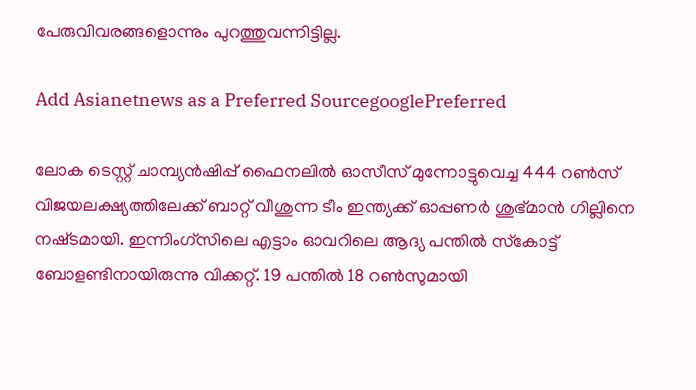പേരുവിവരങ്ങളൊന്നും പുറത്തുവന്നിട്ടില്ല.

Add Asianetnews as a Preferred SourcegooglePreferred

ലോക ടെസ്റ്റ് ചാമ്പ്യന്‍ഷിപ്പ് ഫൈനലില്‍ ഓസീസ് മുന്നോട്ടുവെച്ച 444 റണ്‍സ് വിജയലക്ഷ്യത്തിലേക്ക് ബാറ്റ് വീശുന്ന ടീം ഇന്ത്യക്ക് ഓപ്പണര്‍ ശുഭ്‌മാന്‍ ഗില്ലിനെ നഷ്‌ടമായി. ഇന്നിംഗ്‌സിലെ എട്ടാം ഓവറിലെ ആദ്യ പന്തില്‍ സ്‌കോട്ട് ബോളണ്ടിനായിരുന്നു വിക്കറ്റ്. 19 പന്തില്‍ 18 റണ്‍സുമായി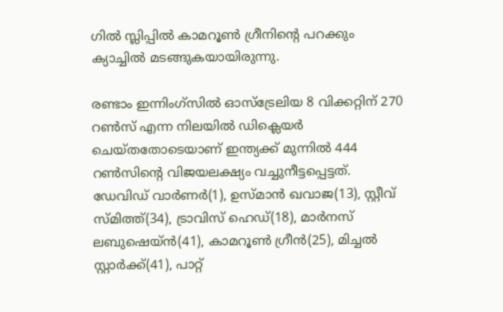ഗില്‍ സ്ലിപ്പില്‍ കാമറൂണ്‍ ഗ്രീനിന്‍റെ പറക്കും ക്യാച്ചില്‍ മടങ്ങുകയായിരുന്നു.

രണ്ടാം ഇന്നിംഗ്‌സില്‍ ഓസ്ട്രേലിയ 8 വിക്കറ്റിന് 270 റണ്‍സ് എന്ന നിലയില്‍ ഡിക്ലെയര്‍ ചെയ്‌തതോടെയാണ് ഇന്ത്യക്ക് മുന്നില്‍ 444 റണ്‍സിന്‍റെ വിജയലക്ഷ്യം വച്ചുനീട്ടപ്പെട്ടത്. ഡേവിഡ് വാര്‍ണര്‍(1), ഉസ്‌മാന്‍ ഖവാജ(13), സ്റ്റീവ് സ്‌മിത്ത്(34), ട്രാവിസ് ഹെഡ്(18), മാര്‍നസ് ലബുഷെയ്‌ന്‍(41), കാമറൂണ്‍ ഗ്രീന്‍(25), മിച്ചല്‍ സ്റ്റാര്‍ക്ക്(41), പാറ്റ്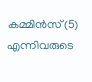കമ്മിന്‍സ്(5) എന്നിവരുടെ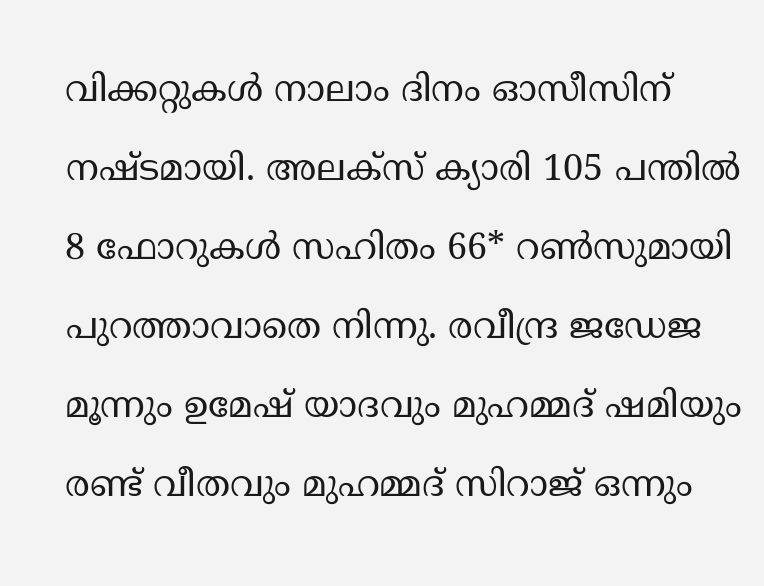വിക്കറ്റുകള്‍ നാലാം ദിനം ഓസീസിന് നഷ്‌ടമായി. അലക്‌സ് ക്യാരി 105 പന്തില്‍ 8 ഫോറുകള്‍ സഹിതം 66* റണ്‍സുമായി പുറത്താവാതെ നിന്നു. രവീന്ദ്ര ജഡേജ മൂന്നും ഉമേഷ് യാദവും മുഹമ്മദ് ഷമിയും രണ്ട് വീതവും മുഹമ്മദ് സിറാജ് ഒന്നും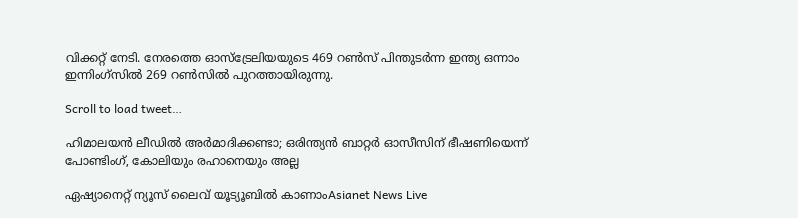വിക്കറ്റ് നേടി. നേരത്തെ ഓസ്‌ട്രേലിയയുടെ 469 റണ്‍സ് പിന്തുടര്‍ന്ന ഇന്ത്യ ഒന്നാം ഇന്നിംഗ്‌സില്‍ 269 റണ്‍സില്‍ പുറത്തായിരുന്നു.

Scroll to load tweet…

ഹിമാലയന്‍ ലീഡില്‍ അര്‍മാദിക്കണ്ടാ; ഒരിന്ത്യന്‍ ബാറ്റര്‍ ഓസീസിന് ഭീഷണിയെന്ന് പോണ്ടിംഗ്, കോലിയും രഹാനെയും അല്ല

ഏഷ്യാനെറ്റ് ന്യൂസ് ലൈവ് യൂട്യൂബിൽ കാണാംAsianet News Live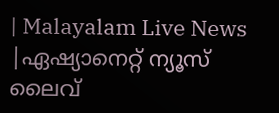| Malayalam Live News |ഏഷ്യാനെറ്റ് ന്യൂസ് ലൈവ്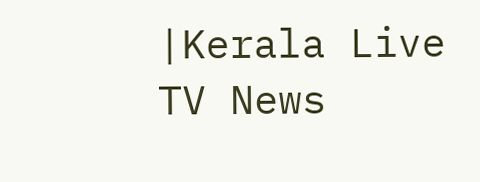|Kerala Live TV News